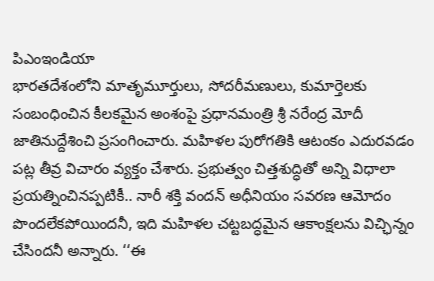పిఎంఇండియా
భారతదేశంలోని మాతృమూర్తులు, సోదరీమణులు, కుమార్తెలకు సంబంధించిన కీలకమైన అంశంపై ప్రధానమంత్రి శ్రీ నరేంద్ర మోదీ జాతినుద్దేశించి ప్రసంగించారు. మహిళల పురోగతికి ఆటంకం ఎదురవడం పట్ల తీవ్ర విచారం వ్యక్తం చేశారు. ప్రభుత్వం చిత్తశుద్ధితో అన్ని విధాలా ప్రయత్నించినప్పటికీ.. నారీ శక్తి వందన్ అధీనియం సవరణ ఆమోదం పొందలేకపోయిందనీ, ఇది మహిళల చట్టబద్ధమైన ఆకాంక్షలను విచ్ఛిన్నం చేసిందనీ అన్నారు. ‘‘ఈ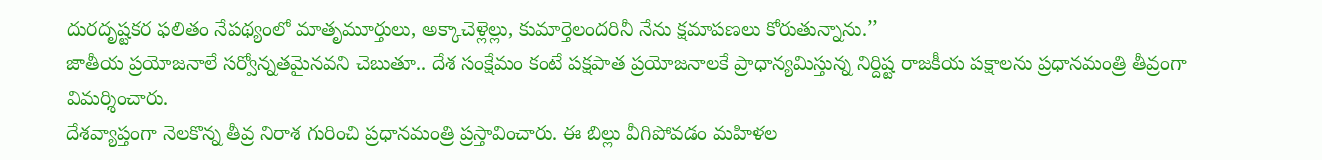దురదృష్టకర ఫలితం నేపథ్యంలో మాతృమూర్తులు, అక్కాచెళ్లెల్లు, కుమార్తెలందరినీ నేను క్షమాపణలు కోరుతున్నాను.’’
జాతీయ ప్రయోజనాలే సర్వోన్నతమైనవని చెబుతూ.. దేశ సంక్షేమం కంటే పక్షపాత ప్రయోజనాలకే ప్రాధాన్యమిస్తున్న నిర్దిష్ట రాజకీయ పక్షాలను ప్రధానమంత్రి తీవ్రంగా విమర్శించారు.
దేశవ్యాప్తంగా నెలకొన్న తీవ్ర నిరాశ గురించి ప్రధానమంత్రి ప్రస్తావించారు. ఈ బిల్లు వీగిపోవడం మహిళల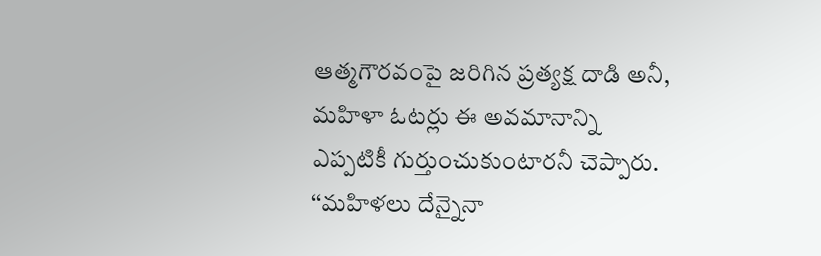ఆత్మగౌరవంపై జరిగిన ప్రత్యక్ష దాడి అనీ, మహిళా ఓటర్లు ఈ అవమానాన్ని ఎప్పటికీ గుర్తుంచుకుంటారనీ చెప్పారు. ‘‘మహిళలు దేన్నైనా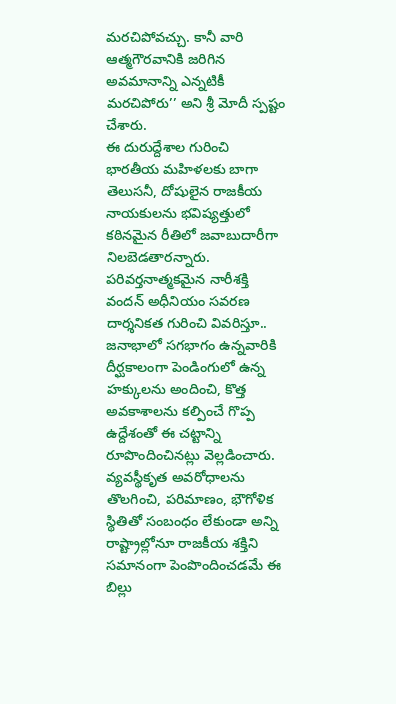మరచిపోవచ్చు. కానీ వారి ఆత్మగౌరవానికి జరిగిన అవమానాన్ని ఎన్నటికీ మరచిపోరు’’ అని శ్రీ మోదీ స్పష్టం చేశారు.
ఈ దురుద్దేశాల గురించి భారతీయ మహిళలకు బాగా తెలుసనీ, దోషులైన రాజకీయ నాయకులను భవిష్యత్తులో కఠినమైన రీతిలో జవాబుదారీగా నిలబెడతారన్నారు. పరివర్తనాత్మకమైన నారీశక్తి వందన్ అధీనియం సవరణ దార్శనికత గురించి వివరిస్తూ.. జనాభాలో సగభాగం ఉన్నవారికి దీర్ఘకాలంగా పెండింగులో ఉన్న హక్కులను అందించి, కొత్త అవకాశాలను కల్పించే గొప్ప ఉద్దేశంతో ఈ చట్టాన్ని రూపొందించినట్లు వెల్లడించారు. వ్యవస్థీకృత అవరోధాలను తొలగించి, పరిమాణం, భౌగోళిక స్థితితో సంబంధం లేకుండా అన్ని రాష్ట్రాల్లోనూ రాజకీయ శక్తిని సమానంగా పెంపొందించడమే ఈ బిల్లు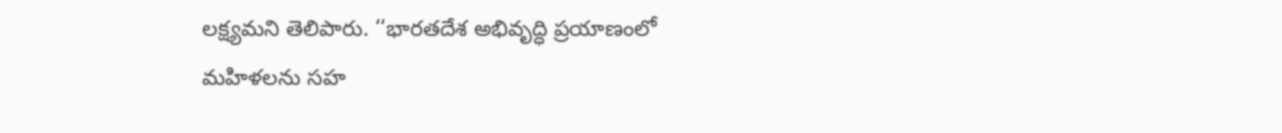లక్ష్యమని తెలిపారు. ‘‘భారతదేశ అభివృద్ధి ప్రయాణంలో మహిళలను సహ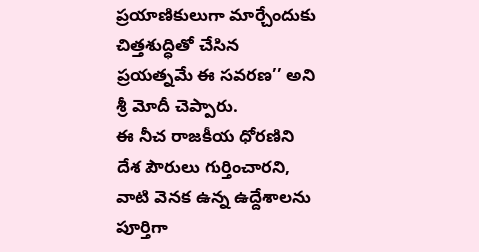ప్రయాణికులుగా మార్చేందుకు చిత్తశుద్ధితో చేసిన ప్రయత్నమే ఈ సవరణ’’ అని శ్రీ మోదీ చెప్పారు.
ఈ నీచ రాజకీయ ధోరణిని దేశ పౌరులు గుర్తించారని, వాటి వెనక ఉన్న ఉద్దేశాలను పూర్తిగా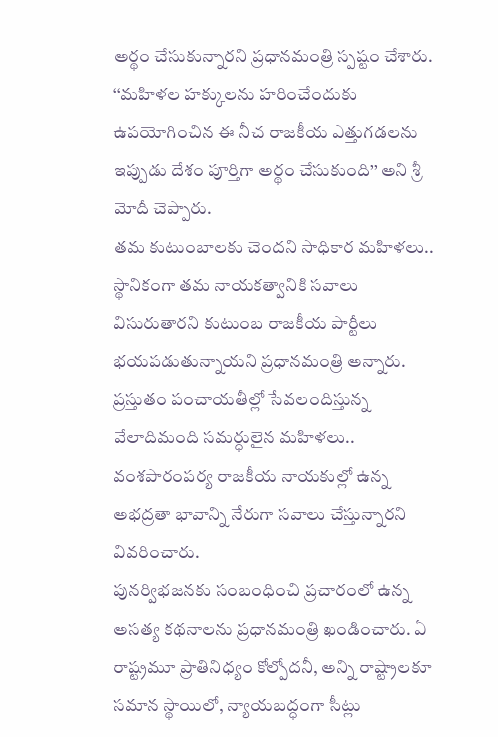అర్థం చేసుకున్నారని ప్రధానమంత్రి స్పష్టం చేశారు. ‘‘మహిళల హక్కులను హరించేందుకు ఉపయోగించిన ఈ నీచ రాజకీయ ఎత్తుగడలను ఇప్పుడు దేశం పూర్తిగా అర్థం చేసుకుంది’’ అని శ్రీ మోదీ చెప్పారు.
తమ కుటుంబాలకు చెందని సాధికార మహిళలు.. స్థానికంగా తమ నాయకత్వానికి సవాలు విసురుతారని కుటుంబ రాజకీయ పార్టీలు భయపడుతున్నాయని ప్రధానమంత్రి అన్నారు. ప్రస్తుతం పంచాయతీల్లో సేవలందిస్తున్న వేలాదిమంది సమర్ధులైన మహిళలు.. వంశపారంపర్య రాజకీయ నాయకుల్లో ఉన్న అభద్రతా భావాన్ని నేరుగా సవాలు చేస్తున్నారని వివరించారు.
పునర్విభజనకు సంబంధించి ప్రచారంలో ఉన్న అసత్య కథనాలను ప్రధానమంత్రి ఖండించారు. ఏ రాష్ట్రమూ ప్రాతినిధ్యం కోల్పోదనీ, అన్ని రాష్ట్రాలకూ సమాన స్థాయిలో, న్యాయబద్ధంగా సీట్లు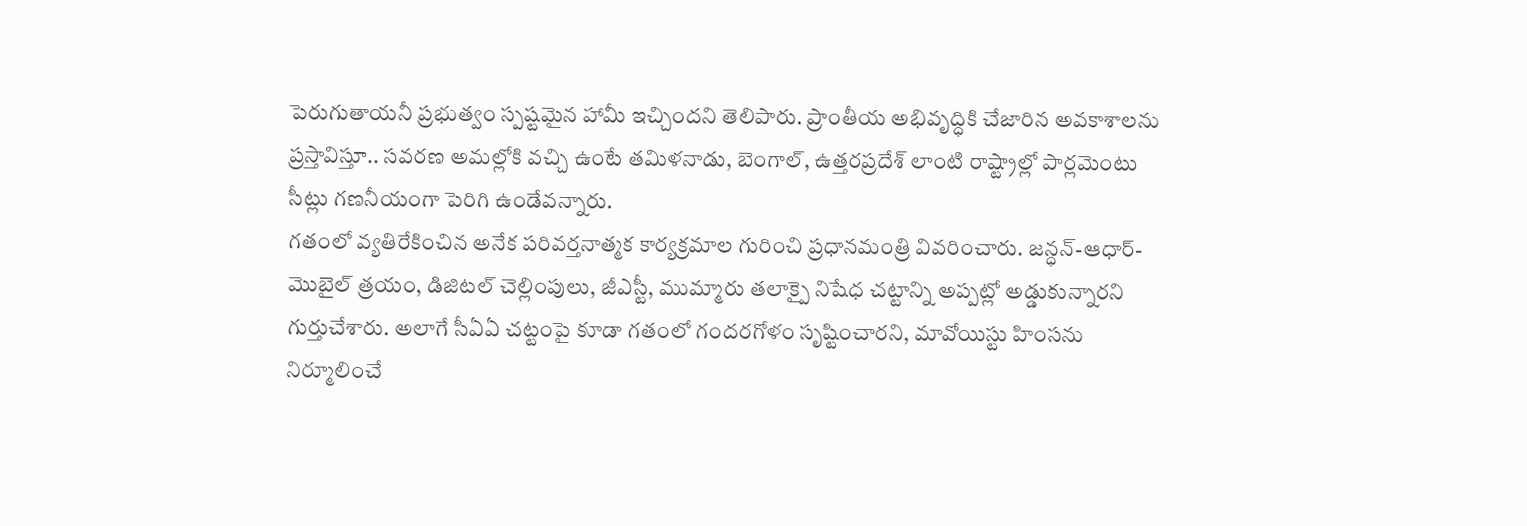పెరుగుతాయనీ ప్రభుత్వం స్పష్టమైన హామీ ఇచ్చిందని తెలిపారు. ప్రాంతీయ అభివృద్ధికి చేజారిన అవకాశాలను ప్రస్తావిస్తూ.. సవరణ అమల్లోకి వచ్చి ఉంటే తమిళనాడు, బెంగాల్, ఉత్తరప్రదేశ్ లాంటి రాష్ట్రాల్లో పార్లమెంటు సీట్లు గణనీయంగా పెరిగి ఉండేవన్నారు.
గతంలో వ్యతిరేకించిన అనేక పరివర్తనాత్మక కార్యక్రమాల గురించి ప్రధానమంత్రి వివరించారు. జన్ధన్-ఆధార్-మొబైల్ త్రయం, డిజిటల్ చెల్లింపులు, జీఎస్టీ, ముమ్మారు తలాక్పై నిషేధ చట్టాన్ని అప్పట్లో అడ్డుకున్నారని గుర్తుచేశారు. అలాగే సీఏఏ చట్టంపై కూడా గతంలో గందరగోళం సృష్టించారని, మావోయిస్టు హింసను నిర్మూలించే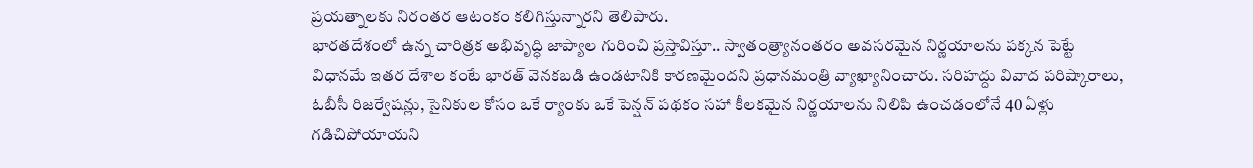ప్రయత్నాలకు నిరంతర ఆటంకం కలిగిస్తున్నారని తెలిపారు.
భారతదేశంలో ఉన్న చారిత్రక అభివృద్ధి జాప్యాల గురించి ప్రస్తావిస్తూ.. స్వాతంత్ర్యానంతరం అవసరమైన నిర్ణయాలను పక్కన పెట్టే విధానమే ఇతర దేశాల కంటే భారత్ వెనకబడి ఉండటానికి కారణమైందని ప్రధానమంత్రి వ్యాఖ్యానించారు. సరిహద్దు వివాద పరిష్కారాలు, ఓబీసీ రిజర్వేషన్లు, సైనికుల కోసం ఒకే ర్యాంకు ఒకే పెన్షన్ పథకం సహా కీలకమైన నిర్ణయాలను నిలిపి ఉంచడంలోనే 40 ఏళ్లు గడిచిపోయాయని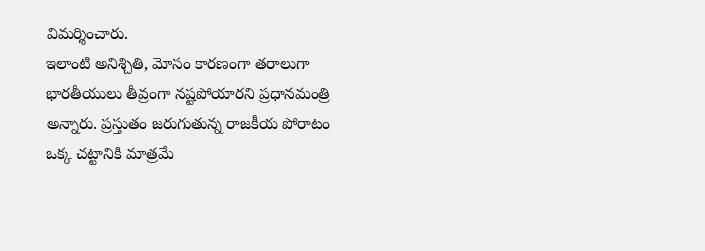విమర్శించారు.
ఇలాంటి అనిశ్చితి, మోసం కారణంగా తరాలుగా భారతీయులు తీవ్రంగా నష్టపోయారని ప్రధానమంత్రి అన్నారు. ప్రస్తుతం జరుగుతున్న రాజకీయ పోరాటం ఒక్క చట్టానికి మాత్రమే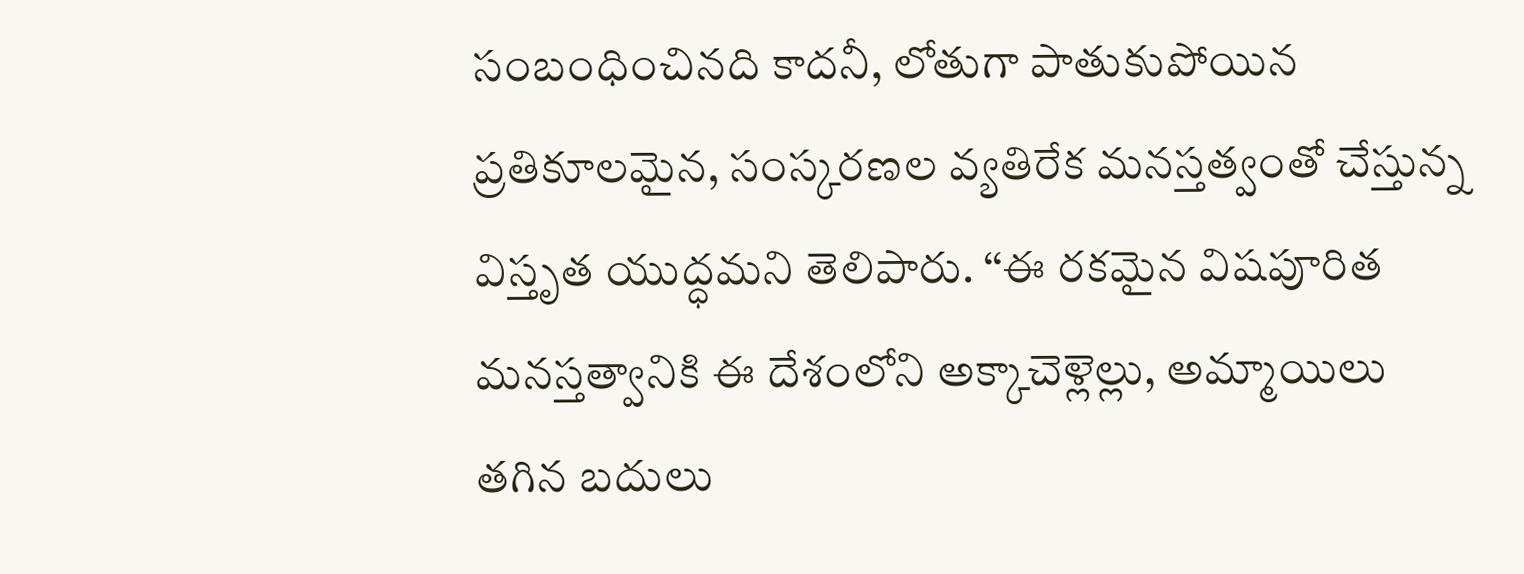సంబంధించినది కాదనీ, లోతుగా పాతుకుపోయిన ప్రతికూలమైన, సంస్కరణల వ్యతిరేక మనస్తత్వంతో చేస్తున్న విస్తృత యుద్ధమని తెలిపారు. ‘‘ఈ రకమైన విషపూరిత మనస్తత్వానికి ఈ దేశంలోని అక్కాచెళ్లెల్లు, అమ్మాయిలు తగిన బదులు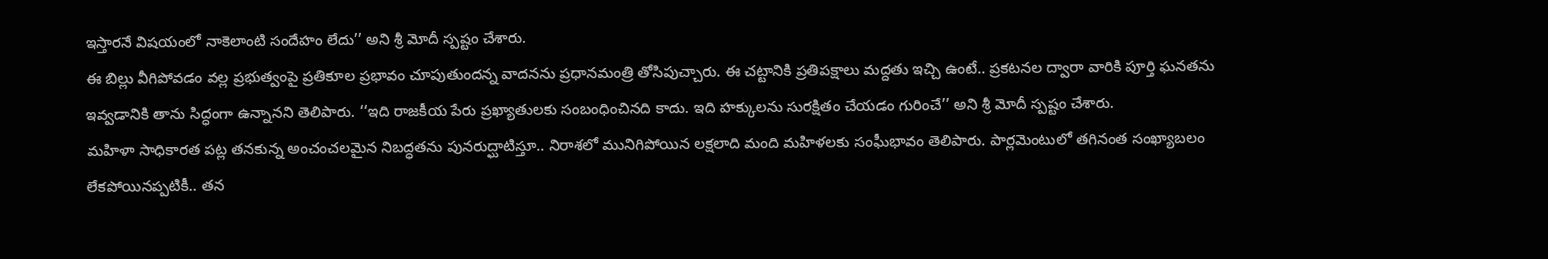ఇస్తారనే విషయంలో నాకెలాంటి సందేహం లేదు’’ అని శ్రీ మోదీ స్పష్టం చేశారు.
ఈ బిల్లు వీగిపోవడం వల్ల ప్రభుత్వంపై ప్రతికూల ప్రభావం చూపుతుందన్న వాదనను ప్రధానమంత్రి తోసిపుచ్చారు. ఈ చట్టానికి ప్రతిపక్షాలు మద్దతు ఇచ్చి ఉంటే.. ప్రకటనల ద్వారా వారికి పూర్తి ఘనతను ఇవ్వడానికి తాను సిద్ధంగా ఉన్నానని తెలిపారు. ‘‘ఇది రాజకీయ పేరు ప్రఖ్యాతులకు సంబంధించినది కాదు. ఇది హక్కులను సురక్షితం చేయడం గురించే’’ అని శ్రీ మోదీ స్పష్టం చేశారు.
మహిళా సాధికారత పట్ల తనకున్న అంచంచలమైన నిబద్ధతను పునరుద్ఘాటిస్తూ.. నిరాశలో మునిగిపోయిన లక్షలాది మంది మహిళలకు సంఘీభావం తెలిపారు. పార్లమెంటులో తగినంత సంఖ్యాబలం లేకపోయినప్పటికీ.. తన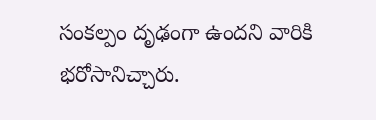సంకల్పం దృఢంగా ఉందని వారికి భరోసానిచ్చారు.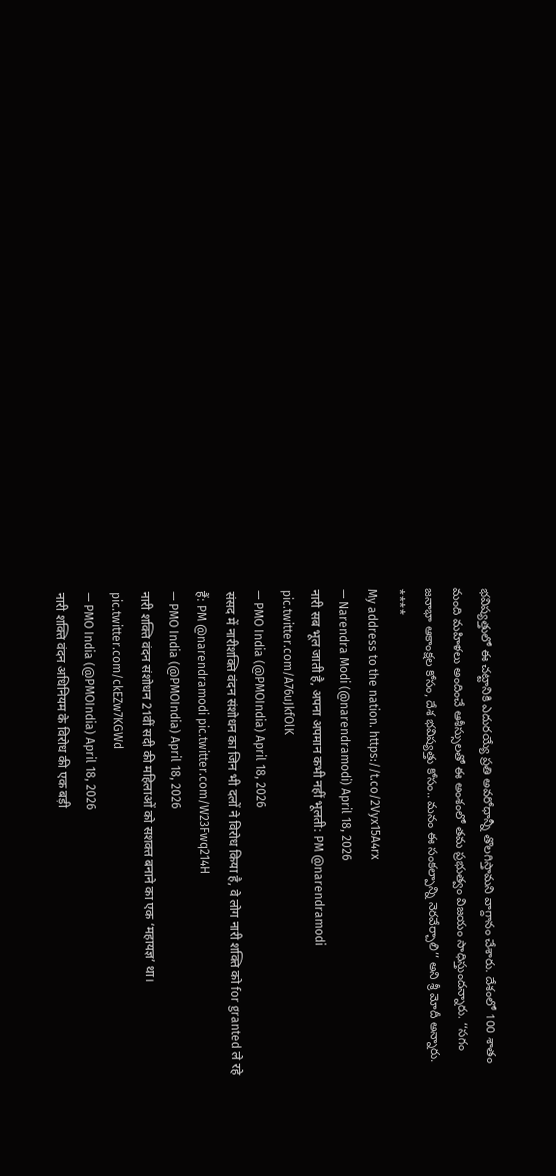భవిష్యత్తులో ఈ చట్టానికి ఎదురయ్యే ప్రతి అవరోధాన్నీ తొలగిస్తామని వాగ్దానం చేశారు. దేశంలో 100 శాతం మంది మహిళలు అందించే ఆశీస్సులతో ఈ అంశంలో తమ ప్రభుత్వం విజయం సాధిస్తుందన్నారు. ‘‘సగం జనాభా ఆకాంక్షల కోసం, దేశ భవిష్యత్తు కోసం.. మనం ఈ సంకల్పాన్ని నెరవేర్చాలి’’ అని శ్రీ మోదీ అన్నారు.
****
My address to the nation. https://t.co/2Vyx15A4rx
— Narendra Modi (@narendramodi) April 18, 2026
नारी सब भूल जाती है, अपना अपमान कभी नहीं भूलती: PM @narendramodi pic.twitter.com/A76uJkfOlK
— PMO India (@PMOIndia) April 18, 2026
संसद में नारीशक्ति वंदन संशोधन का जिन भी दलों ने विरोध किया है, वे लोग नारी शक्ति को for granted ले रहे हैं: PM @narendramodi pic.twitter.com/W23Fwq214H
— PMO India (@PMOIndia) April 18, 2026
नारी शक्ति वंदन संशोधन 21वीं सदी की महिलाओं को सशक्त बनाने का एक ‘महायज्ञ’ था। pic.twitter.com/ckEZw7KGWd
— PMO India (@PMOIndia) April 18, 2026
नारी शक्ति वंदन अधिनियम के विरोध की एक बड़ी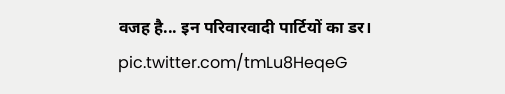वजह है... इन परिवारवादी पार्टियों का डर। pic.twitter.com/tmLu8HeqeG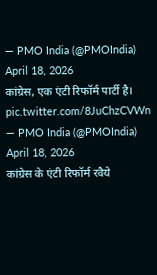— PMO India (@PMOIndia) April 18, 2026
कांग्रेस, एक एंटी रिफॉर्म पार्टी है। pic.twitter.com/8JuChzCVWn
— PMO India (@PMOIndia) April 18, 2026
कांग्रेस के एंटी रिफॉर्म रवैये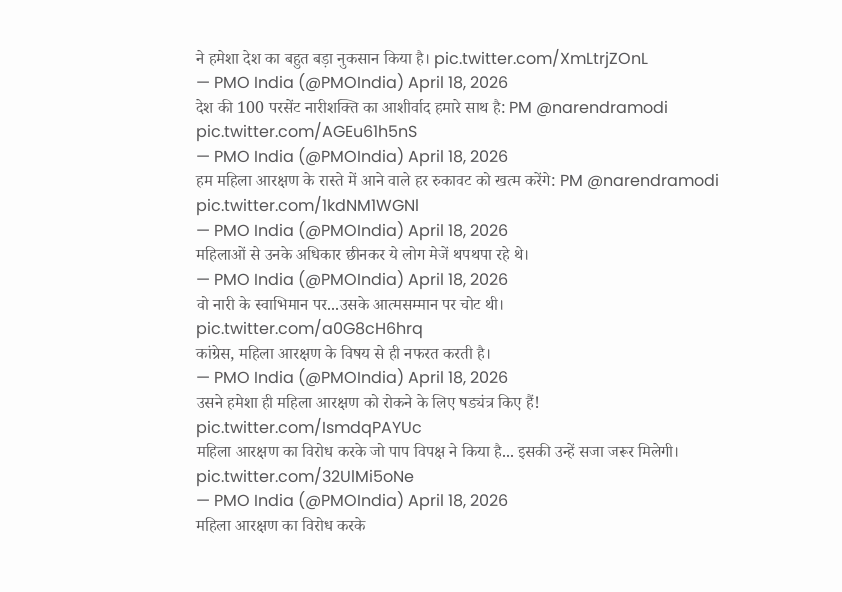ने हमेशा देश का बहुत बड़ा नुकसान किया है। pic.twitter.com/XmLtrjZOnL
— PMO India (@PMOIndia) April 18, 2026
देश की 100 परसेंट नारीशक्ति का आशीर्वाद हमारे साथ है: PM @narendramodi pic.twitter.com/AGEu61h5nS
— PMO India (@PMOIndia) April 18, 2026
हम महिला आरक्षण के रास्ते में आने वाले हर रुकावट को खत्म करेंगे: PM @narendramodi pic.twitter.com/1kdNM1WGNl
— PMO India (@PMOIndia) April 18, 2026
महिलाओं से उनके अधिकार छीनकर ये लोग मेजें थपथपा रहे थे।
— PMO India (@PMOIndia) April 18, 2026
वो नारी के स्वाभिमान पर...उसके आत्मसम्मान पर चोट थी। pic.twitter.com/a0G8cH6hrq
कांग्रेस, महिला आरक्षण के विषय से ही नफरत करती है।
— PMO India (@PMOIndia) April 18, 2026
उसने हमेशा ही महिला आरक्षण को रोकने के लिए षड्यंत्र किए हैं! pic.twitter.com/IsmdqPAYUc
महिला आरक्षण का विरोध करके जो पाप विपक्ष ने किया है... इसकी उन्हें सजा जरूर मिलेगी। pic.twitter.com/32UlMi5oNe
— PMO India (@PMOIndia) April 18, 2026
महिला आरक्षण का विरोध करके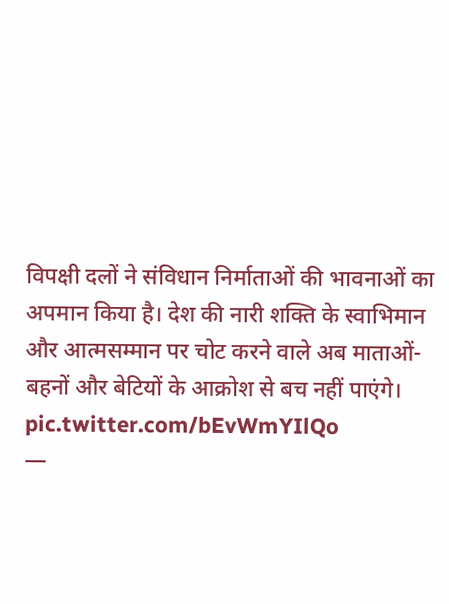विपक्षी दलों ने संविधान निर्माताओं की भावनाओं का अपमान किया है। देश की नारी शक्ति के स्वाभिमान और आत्मसम्मान पर चोट करने वाले अब माताओं-बहनों और बेटियों के आक्रोश से बच नहीं पाएंगे। pic.twitter.com/bEvWmYIlQo
—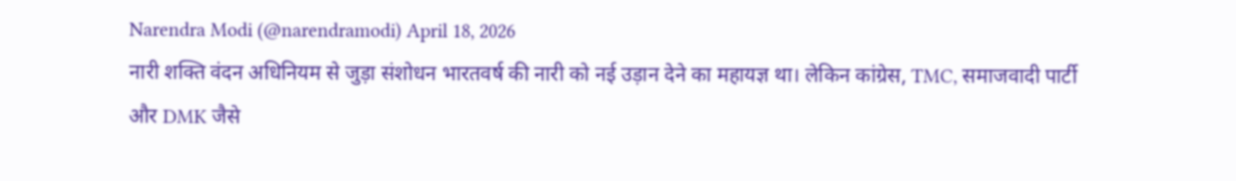Narendra Modi (@narendramodi) April 18, 2026
नारी शक्ति वंदन अधिनियम से जुड़ा संशोधन भारतवर्ष की नारी को नई उड़ान देने का महायज्ञ था। लेकिन कांग्रेस, TMC, समाजवादी पार्टी और DMK जैसे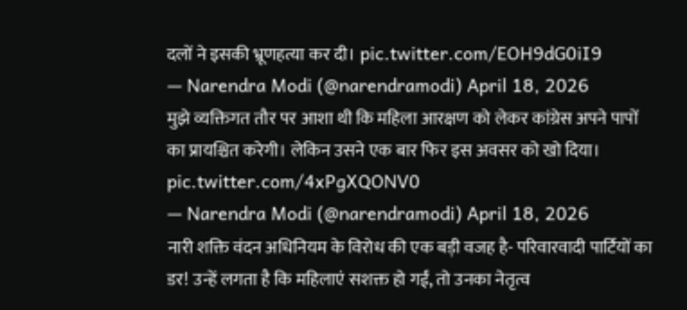दलों ने इसकी भ्रूणहत्या कर दी। pic.twitter.com/EOH9dG0iI9
— Narendra Modi (@narendramodi) April 18, 2026
मुझे व्यक्तिगत तौर पर आशा थी कि महिला आरक्षण को लेकर कांग्रेस अपने पापों का प्रायश्चित करेगी। लेकिन उसने एक बार फिर इस अवसर को खो दिया। pic.twitter.com/4xPgXQONV0
— Narendra Modi (@narendramodi) April 18, 2026
नारी शक्ति वंदन अधिनियम के विरोध की एक बड़ी वजह है- परिवारवादी पार्टियों का डर! उन्हें लगता है कि महिलाएं सशक्त हो गईं, तो उनका नेतृत्व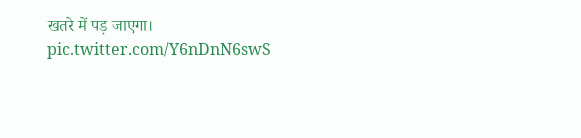खतरे में पड़ जाएगा। pic.twitter.com/Y6nDnN6swS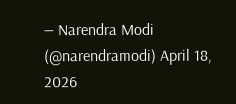— Narendra Modi (@narendramodi) April 18, 2026